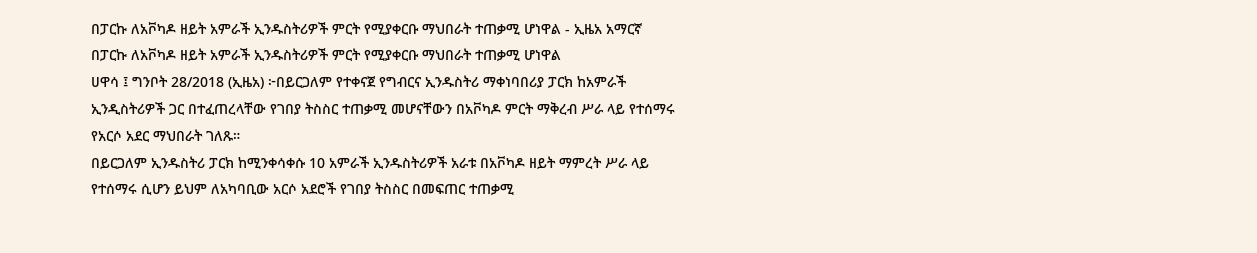በፓርኩ ለአቮካዶ ዘይት አምራች ኢንዱስትሪዎች ምርት የሚያቀርቡ ማህበራት ተጠቃሚ ሆነዋል - ኢዜአ አማርኛ
በፓርኩ ለአቮካዶ ዘይት አምራች ኢንዱስትሪዎች ምርት የሚያቀርቡ ማህበራት ተጠቃሚ ሆነዋል
ሀዋሳ ፤ ግንቦት 28/2018 (ኢዜአ) ፦በይርጋለም የተቀናጀ የግብርና ኢንዱስትሪ ማቀነባበሪያ ፓርክ ከአምራች ኢንዲስትሪዎች ጋር በተፈጠረላቸው የገበያ ትስስር ተጠቃሚ መሆናቸውን በአቮካዶ ምርት ማቅረብ ሥራ ላይ የተሰማሩ የአርሶ አደር ማህበራት ገለጹ።
በይርጋለም ኢንዱስትሪ ፓርክ ከሚንቀሳቀሱ 10 አምራች ኢንዱስትሪዎች አራቱ በአቮካዶ ዘይት ማምረት ሥራ ላይ የተሰማሩ ሲሆን ይህም ለአካባቢው አርሶ አደሮች የገበያ ትስስር በመፍጠር ተጠቃሚ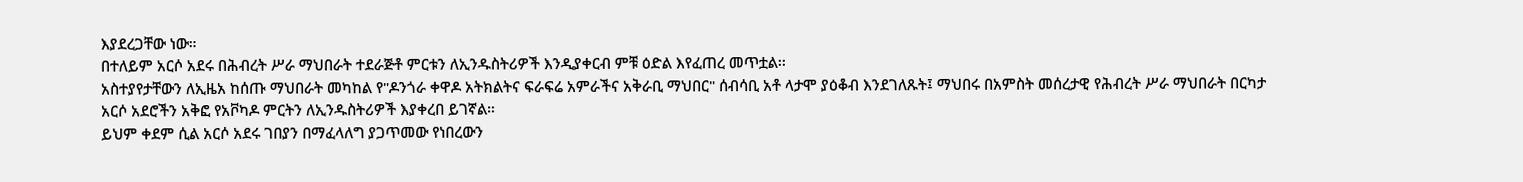እያደረጋቸው ነው።
በተለይም አርሶ አደሩ በሕብረት ሥራ ማህበራት ተደራጅቶ ምርቱን ለኢንዱስትሪዎች እንዲያቀርብ ምቹ ዕድል እየፈጠረ መጥቷል፡፡
አስተያየታቸውን ለኢዜአ ከሰጡ ማህበራት መካከል የ"ዶንጎራ ቀዋዶ አትክልትና ፍራፍሬ አምራችና አቅራቢ ማህበር" ሰብሳቢ አቶ ላታሞ ያዕቆብ እንደገለጹት፤ ማህበሩ በአምስት መሰረታዊ የሕብረት ሥራ ማህበራት በርካታ አርሶ አደሮችን አቅፎ የአቮካዶ ምርትን ለኢንዱስትሪዎች እያቀረበ ይገኛል።
ይህም ቀደም ሲል አርሶ አደሩ ገበያን በማፈላለግ ያጋጥመው የነበረውን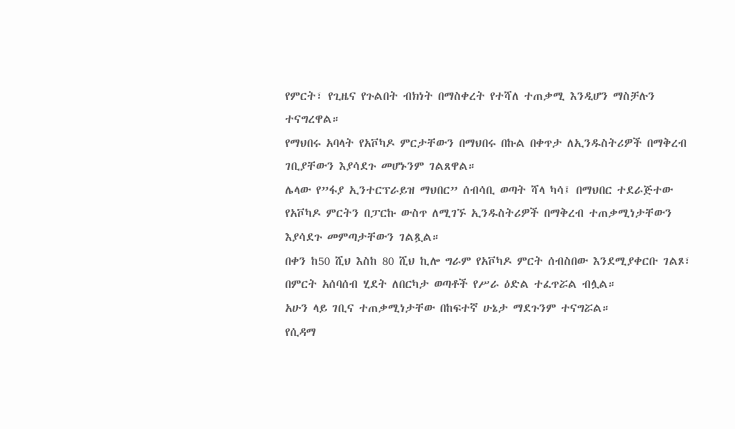የምርት፣ የጊዜና የጉልበት ብክነት በማስቀረት የተሻለ ተጠቃሚ እንዲሆን ማስቻሉን ተናግረዋል።
የማህበሩ አባላት የአቮካዶ ምርታቸውን በማህበሩ በኩል በቀጥታ ለኢንዱስትሪዎች በማቅረብ ገቢያቸውን እያሳደጉ መሆኑንም ገልጸዋል።
ሌላው የ”ፋያ ኢንተርፕራይዝ ማህበር” ሰብሳቢ ወጣት ሻላ ካሳ፤ በማህበር ተደራጅተው የአቮካዶ ምርትን በፓርኩ ውስጥ ለሚገኙ ኢንዱስትሪዎች በማቅረብ ተጠቃሚነታቸውን እያሳደጉ መምጣታቸውን ገልጿል።
በቀን ከ50 ሺህ እስከ 80 ሺህ ኪሎ ግራም የአቮካዶ ምርት ሰብስበው እንደሚያቀርቡ ገልጾ፣ በምርት አሰባሰብ ሂደት ለበርካታ ወጣቶች የሥራ ዕድል ተፈጥሯል ብሏል።
አሁን ላይ ገቢና ተጠቃሚነታቸው በከፍተኛ ሁኔታ ማደጉንም ተናግሯል።
የሲዳማ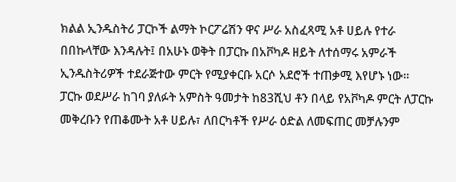ክልል ኢንዱስትሪ ፓርኮች ልማት ኮርፖሬሽን ዋና ሥራ አስፈጻሚ አቶ ሀይሉ የተራ በበኩላቸው እንዳሉት፤ በአሁኑ ወቅት በፓርኩ በአቮካዶ ዘይት ለተሰማሩ አምራች ኢንዱስትሪዎች ተደራጅተው ምርት የሚያቀርቡ አርሶ አደሮች ተጠቃሚ እየሆኑ ነው።
ፓርኩ ወደሥራ ከገባ ያለፉት አምስት ዓመታት ከ83ሺህ ቶን በላይ የአቮካዶ ምርት ለፓርኩ መቅረቡን የጠቆሙት አቶ ሀይሉ፣ ለበርካቶች የሥራ ዕድል ለመፍጠር መቻሉንም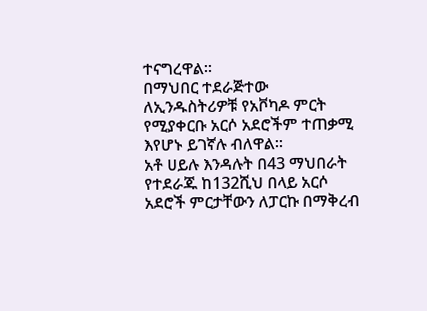ተናግረዋል።
በማህበር ተደራጅተው ለኢንዱስትሪዎቹ የአቮካዶ ምርት የሚያቀርቡ አርሶ አደሮችም ተጠቃሚ እየሆኑ ይገኛሉ ብለዋል።
አቶ ሀይሉ እንዳሉት በ43 ማህበራት የተደራጁ ከ132ሺህ በላይ አርሶ አደሮች ምርታቸውን ለፓርኩ በማቅረብ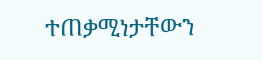ተጠቃሚነታቸውን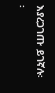እያረጋገጡ ይገኛሉ፡፡